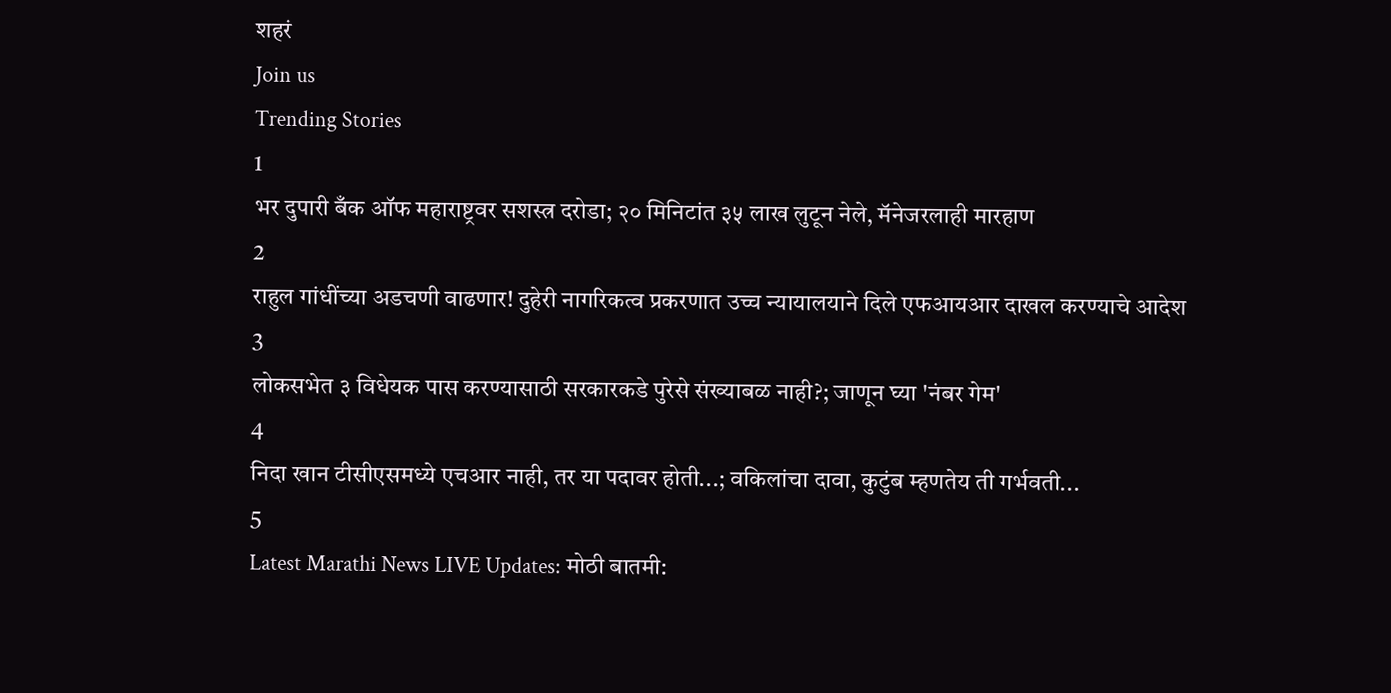शहरं
Join us
Trending Stories
1
भर दुपारी बँक ऑफ महाराष्ट्रवर सशस्त्र दरोडा; २० मिनिटांत ३५ लाख लुटून नेले, मॅनेजरलाही मारहाण
2
राहुल गांधींच्या अडचणी वाढणार! दुहेरी नागरिकत्व प्रकरणात उच्च न्यायालयाने दिले एफआयआर दाखल करण्याचे आदेश
3
लोकसभेत ३ विधेयक पास करण्यासाठी सरकारकडे पुरेसे संख्याबळ नाही?; जाणून घ्या 'नंबर गेम'
4
निदा खान टीसीएसमध्ये एचआर नाही, तर या पदावर होती...; वकिलांचा दावा, कुटुंब म्हणतेय ती गर्भवती...
5
Latest Marathi News LIVE Updates: मोठी बातमी: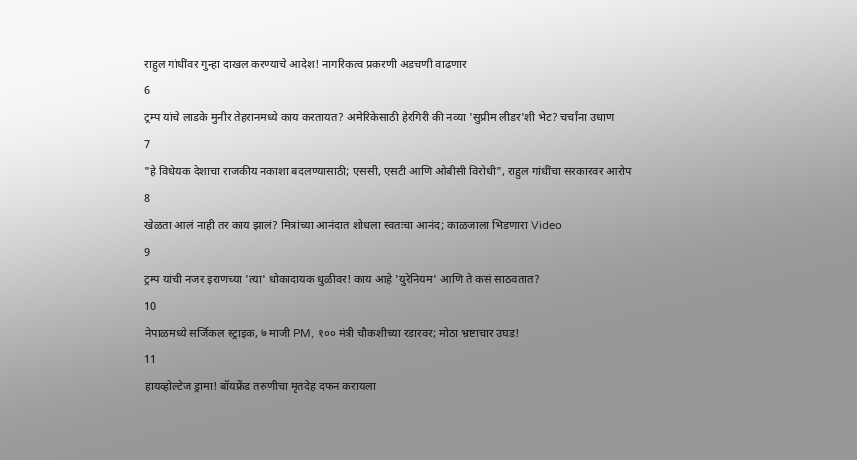राहुल गांधींवर गुन्हा दाखल करण्याचे आदेश! नागरिकत्व प्रकरणी अडचणी वाढणार
6
ट्रम्प यांचे लाडके मुनीर तेहरानमध्ये काय करतायत? अमेरिकेसाठी हेरगिरी की नव्या 'सुप्रीम लीडर'शी भेट? चर्चांना उधाण
7
"हे विधेयक देशाचा राजकीय नकाशा बदलण्यासाठी; एससी, एसटी आणि ओबीसी विरोधी", राहुल गांधींचा सरकारवर आरोप
8
खेळता आलं नाही तर काय झालं? मित्रांच्या आनंदात शोधला स्वतःचा आनंद; काळजाला भिडणारा Video
9
ट्रम्प यांची नजर इराणच्या 'त्या' धोकादायक धुळीवर! काय आहे 'युरेनियम' आणि ते कसं साठवतात?
10
नेपाळमध्ये सर्जिकल स्ट्राइक, ७ माजी PM, १०० मंत्री चौकशीच्या रडारवर; मोठा भ्रष्टाचार उघड!
11
हायव्होल्टेज ड्रामा! बॉयफ्रेंड तरुणीचा मृतदेह दफन करायला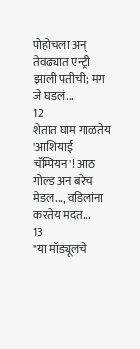पोहोचला अन् तेवढ्यात एन्ट्री झाली पतीची; मग जे घडलं...
12
शेतात घाम गाळतेय 'आशियाई चॅम्पियन'! आठ गोल्ड अन बरेच मेडल..., वडिलांना करतेय मदत...
13
"या मॉड्यूलचे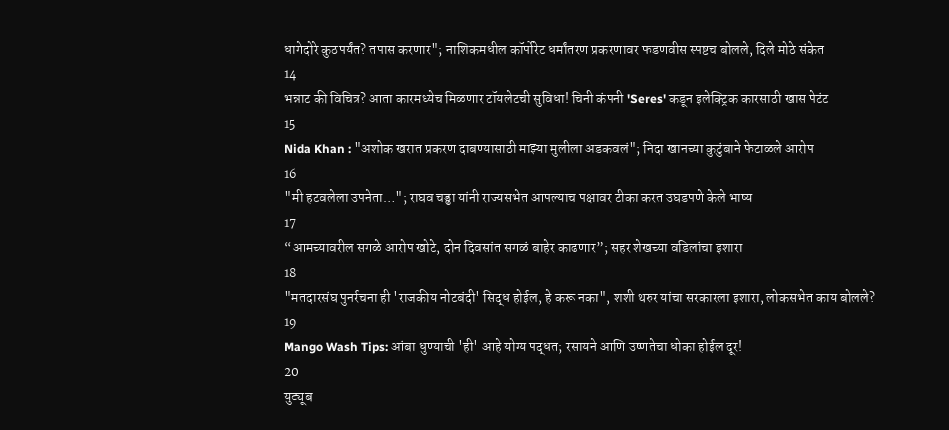धागेदोरे कुठपर्यंत? तपास करणार"; नाशिकमधील कॉर्पोरेट धर्मांतरण प्रकरणावर फडणवीस स्पष्टच बोलले, दिले मोठे संकेत
14
भन्नाट की विचित्र? आता कारमध्येच मिळणार टॉयलेटची सुविधा! चिनी कंपनी 'Seres' कडून इलेक्ट्रिक कारसाठी खास पेटंट
15
Nida Khan : "अशोक खरात प्रकरण दाबण्यासाठी माझ्या मुलीला अडकवलं"; निदा खानच्या कुटुंबाने फेटाळले आरोप
16
"मी हटवलेला उपनेता…"; राघव चड्ढा यांनी राज्यसभेत आपल्याच पक्षावर टीका करत उघडपणे केले भाष्य
17
“आमच्यावरील सगळे आरोप खोटे, दोन दिवसांत सगळं बाहेर काढणार”; सहर शेखच्या वडिलांचा इशारा
18
"मतदारसंघ पुनर्रचना ही 'राजकीय नोटबंदी' सिद्ध होईल, हे करू नका", शशी थरुर यांचा सरकारला इशारा, लोकसभेत काय बोलले?
19
Mango Wash Tips: आंबा धुण्याची 'ही' आहे योग्य पद्धत; रसायने आणि उष्णतेचा धोका होईल दूर!
20
युट्यूब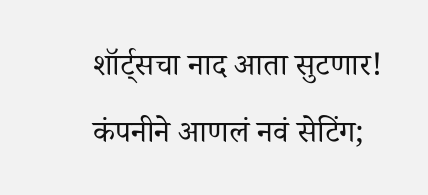शॉर्ट्सचा नाद आता सुटणार! कंपनीने आणलं नवं सेटिंग;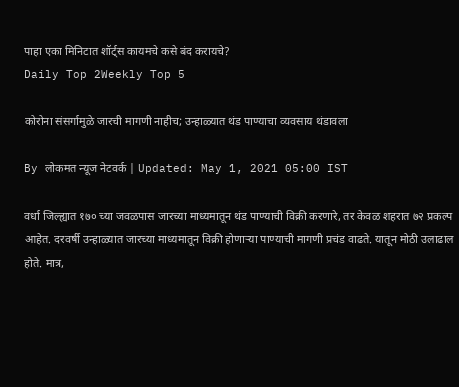पाहा एका मिनिटात शॉर्ट्स कायमचे कसे बंद करायचे?
Daily Top 2Weekly Top 5

कोरोना संसर्गामुळे जारची मागणी नाहीच; उन्हाळ्यात थंड पाण्याचा व्यवसाय थंडावला

By लोकमत न्यूज नेटवर्क | Updated: May 1, 2021 05:00 IST

वर्धा जिल्ह्यात १७० च्या जवळपास जारच्या माध्यमातून थंड पाण्याची विक्री करणारे, तर केवळ शहरात ७२ प्रकल्प आहेत. दरवर्षी उन्हाळ्यात जारच्या माध्यमातून विक्री होणाऱ्या पाण्याची मागणी प्रचंड वाढते. यातून मोठी उलाढाल होते. मात्र,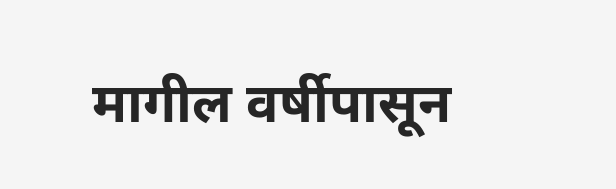मागील वर्षीपासून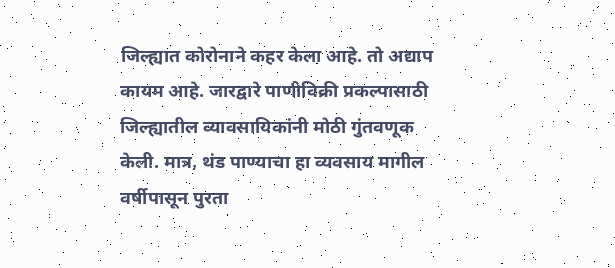जिल्ह्यात कोरोनाने कहर केला आहे. तो अद्याप कायम आहे. जारद्वारे पाणीविक्री प्रकल्पासाठी जिल्ह्यातील व्यावसायिकांनी मोठी गुंतवणूक केली. मात्र, थंड पाण्याचा हा व्यवसाय मागील वर्षीपासून पुरता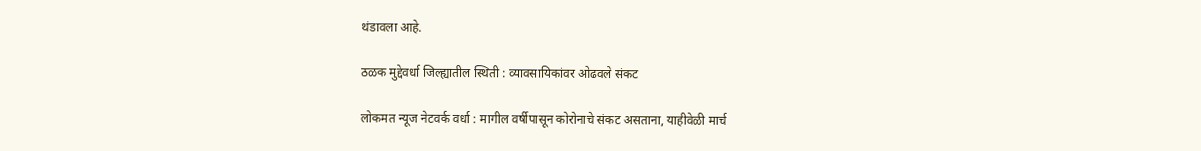थंडावला आहे.

ठळक मुद्देवर्धा जिल्ह्यातील स्थिती : व्यावसायिकांवर ओढवले संकट

लोकमत न्यूज नेटवर्क वर्धा : मागील वर्षीपासून कोरोनाचे संकट असताना, याहीवेळी मार्च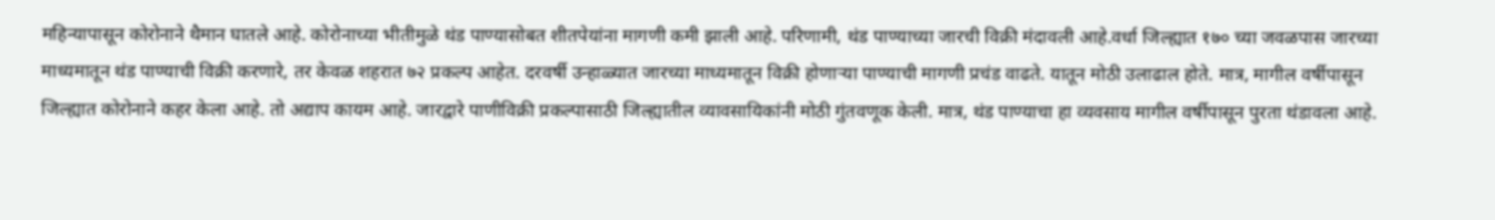महिन्यापासून कोरोनाने थैमान घातले आहे. कोरोनाच्या भीतीमुळे थंड पाण्यासोबत शीतपेयांना मागणी कमी झाली आहे. परिणामी, थंड पाण्याच्या जारची विक्री मंदावली आहे.वर्धा जिल्ह्यात १७० च्या जवळपास जारच्या माध्यमातून थंड पाण्याची विक्री करणारे, तर केवळ शहरात ७२ प्रकल्प आहेत. दरवर्षी उन्हाळ्यात जारच्या माध्यमातून विक्री होणाऱ्या पाण्याची मागणी प्रचंड वाढते. यातून मोठी उलाढाल होते. मात्र, मागील वर्षीपासून जिल्ह्यात कोरोनाने कहर केला आहे. तो अद्याप कायम आहे. जारद्वारे पाणीविक्री प्रकल्पासाठी जिल्ह्यातील व्यावसायिकांनी मोठी गुंतवणूक केली. मात्र, थंड पाण्याचा हा व्यवसाय मागील वर्षीपासून पुरता थंडावला आहे.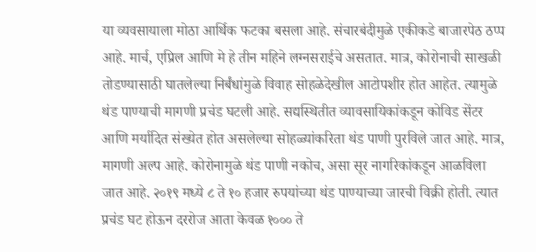या व्यवसायाला मोठा आर्थिक फटका बसला आहे. संचारबंदीमुळे एकीकडे बाजारपेठ ठप्प आहे. मार्च, एप्रिल आणि मे हे तीन महिने लग्नसराईचे असतात. मात्र, कोरोनाची साखळी तोडण्यासाठी घातलेल्या निर्बंधांमुळे विवाह सोहळेदेखील आटोपशीर होत आहेत. त्यामुळे थंड पाण्याची मागणी प्रचंड घटली आहे. सद्यस्थितीत व्यावसायिकांकडून कोविड सेंटर आणि मर्यादित संख्येत होत असलेल्या सोहळ्यांकरिता थंड पाणी पुरविले जात आहे. मात्र, मागणी अल्प आहे. कोरोनामुळे थंड पाणी नकोच, असा सूर नागरिकांकडून आळविला जात आहे. २०१९ मध्ये ८ ते १० हजार रुपयांच्या थंड पाण्याच्या जारची विक्री होती. त्यात प्रचंड घट होऊन दररोज आता केवळ १००० ते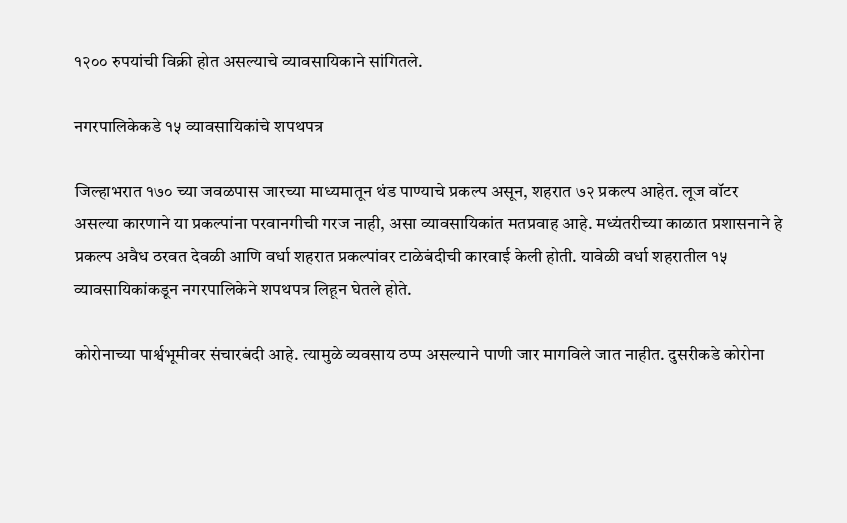१२०० रुपयांची विक्री होत असल्याचे व्यावसायिकाने सांगितले.

नगरपालिकेकडे १५ व्यावसायिकांचे शपथपत्र

जिल्हाभरात १७० च्या जवळपास जारच्या माध्यमातून थंड पाण्याचे प्रकल्प असून, शहरात ७२ प्रकल्प आहेत. लूज वॉटर असल्या कारणाने या प्रकल्पांना परवानगीची गरज नाही, असा व्यावसायिकांत मतप्रवाह आहे. मध्यंतरीच्या काळात प्रशासनाने हे प्रकल्प अवैध ठरवत देवळी आणि वर्धा शहरात प्रकल्पांवर टाळेबंदीची कारवाई केली होती. यावेळी वर्धा शहरातील १५ व्यावसायिकांकडून नगरपालिकेने शपथपत्र लिहून घेतले होते.

कोरोनाच्या पार्श्वभूमीवर संचारबंदी आहे. त्यामुळे व्यवसाय ठप्प असल्याने पाणी जार मागविले जात नाहीत. दुसरीकडे कोरोना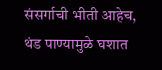संसर्गाची भीती आहेच, थंड पाण्यामुळे घशात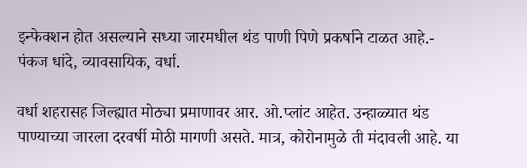इन्फेक्शन होत असल्याने सध्या जारमधील थंड पाणी पिणे प्रकर्षाने टाळत आहे.- पंकज धांदे, व्यावसायिक, वर्धा.

वर्धा शहरासह जिल्ह्यात मोठ्या प्रमाणावर आर. ओ.प्लांट आहेत. उन्हाळ्यात थंड पाण्याच्या जारला दरवर्षी मोठी मागणी असते. मात्र, कोरोनामुळे ती मंदावली आहे. या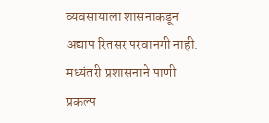व्यवसायाला शासनाकडून अद्याप रितसर परवानगी नाही. मध्यंतरी प्रशासनाने पाणी प्रकल्प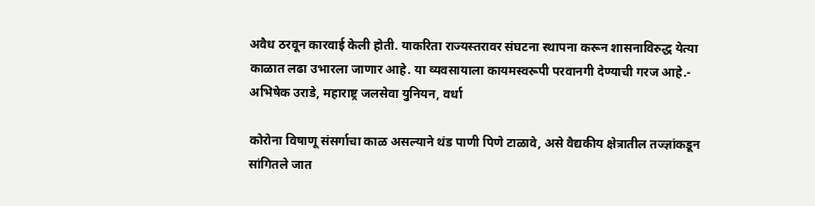अवैध ठरवून कारवाई केली होती. याकरिता राज्यस्तरावर संघटना स्थापना करून शासनाविरुद्ध येत्या काळात लढा उभारला जाणार आहे. या व्यवसायाला कायमस्वरूपी परवानगी देण्याची गरज आहे.- अभिषेक उराडे, महाराष्ट्र जलसेवा युनियन, वर्धा

कोरोना विषाणू संसर्गाचा काळ असल्याने थंड पाणी पिणे टाळावे, असे वैद्यकीय क्षेत्रातील तज्ज्ञांकडून सांगितले जात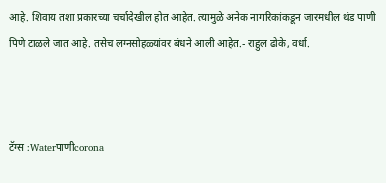आहे. शिवाय तशा प्रकारच्या चर्चादेखील होत आहेत. त्यामुळे अनेक नागरिकांकडून जारमधील थंड पाणी पिणे टाळले जात आहे. तसेच लग्नसोहळ्यांवर बंधने आली आहेत.- राहुल ढोके, वर्धा.



टॅग्स :Waterपाणीcorona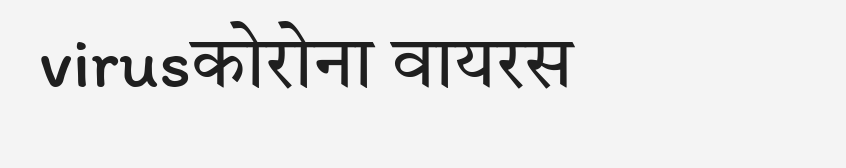virusकोरोना वायरस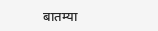बातम्या